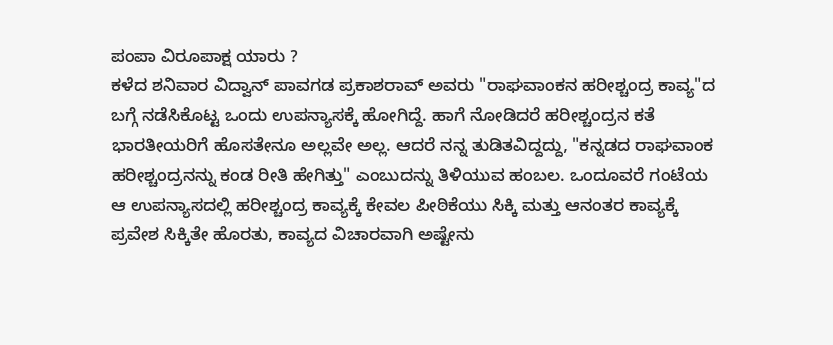ಪಂಪಾ ವಿರೂಪಾಕ್ಷ ಯಾರು ?
ಕಳೆದ ಶನಿವಾರ ವಿದ್ವಾನ್ ಪಾವಗಡ ಪ್ರಕಾಶರಾವ್ ಅವರು "ರಾಘವಾಂಕನ ಹರೀಶ್ಚಂದ್ರ ಕಾವ್ಯ"ದ ಬಗ್ಗೆ ನಡೆಸಿಕೊಟ್ಟ ಒಂದು ಉಪನ್ಯಾಸಕ್ಕೆ ಹೋಗಿದ್ದೆ. ಹಾಗೆ ನೋಡಿದರೆ ಹರೀಶ್ಚಂದ್ರನ ಕತೆ ಭಾರತೀಯರಿಗೆ ಹೊಸತೇನೂ ಅಲ್ಲವೇ ಅಲ್ಲ. ಆದರೆ ನನ್ನ ತುಡಿತವಿದ್ದದ್ದು, "ಕನ್ನಡದ ರಾಘವಾಂಕ ಹರೀಶ್ಚಂದ್ರನನ್ನು ಕಂಡ ರೀತಿ ಹೇಗಿತ್ತು" ಎಂಬುದನ್ನು ತಿಳಿಯುವ ಹಂಬಲ. ಒಂದೂವರೆ ಗಂಟೆಯ ಆ ಉಪನ್ಯಾಸದಲ್ಲಿ ಹರೀಶ್ಚಂದ್ರ ಕಾವ್ಯಕ್ಕೆ ಕೇವಲ ಪೀಠಿಕೆಯು ಸಿಕ್ಕಿ ಮತ್ತು ಆನಂತರ ಕಾವ್ಯಕ್ಕೆ ಪ್ರವೇಶ ಸಿಕ್ಕಿತೇ ಹೊರತು, ಕಾವ್ಯದ ವಿಚಾರವಾಗಿ ಅಷ್ಟೇನು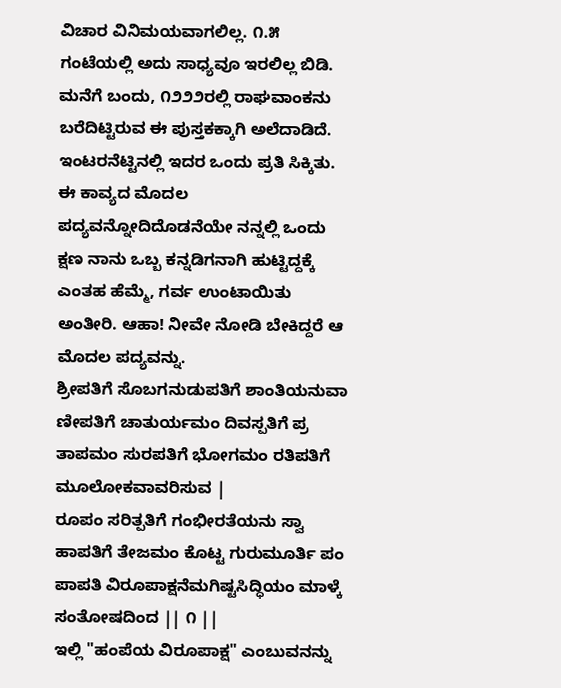ವಿಚಾರ ವಿನಿಮಯವಾಗಲಿಲ್ಲ. ೧.೫ ಗಂಟೆಯಲ್ಲಿ ಅದು ಸಾಧ್ಯವೂ ಇರಲಿಲ್ಲ ಬಿಡಿ.
ಮನೆಗೆ ಬಂದು, ೧೨೨೨ರಲ್ಲಿ ರಾಘವಾಂಕನು ಬರೆದಿಟ್ಟಿರುವ ಈ ಪುಸ್ತಕಕ್ಕಾಗಿ ಅಲೆದಾಡಿದೆ. ಇಂಟರನೆಟ್ಟಿನಲ್ಲಿ ಇದರ ಒಂದು ಪ್ರತಿ ಸಿಕ್ಕಿತು. ಈ ಕಾವ್ಯದ ಮೊದಲ ಪದ್ಯವನ್ನೋದಿದೊಡನೆಯೇ ನನ್ನಲ್ಲಿ ಒಂದು ಕ್ಷಣ ನಾನು ಒಬ್ಬ ಕನ್ನಡಿಗನಾಗಿ ಹುಟ್ಟಿದ್ದಕ್ಕೆ ಎಂತಹ ಹೆಮ್ಮೆ, ಗರ್ವ ಉಂಟಾಯಿತು ಅಂತೀರಿ. ಆಹಾ! ನೀವೇ ನೋಡಿ ಬೇಕಿದ್ದರೆ ಆ ಮೊದಲ ಪದ್ಯವನ್ನು.
ಶ್ರೀಪತಿಗೆ ಸೊಬಗನುಡುಪತಿಗೆ ಶಾಂತಿಯನುವಾ
ಣೀಪತಿಗೆ ಚಾತುರ್ಯಮಂ ದಿವಸ್ಪತಿಗೆ ಪ್ರ
ತಾಪಮಂ ಸುರಪತಿಗೆ ಭೋಗಮಂ ರತಿಪತಿಗೆ ಮೂಲೋಕವಾವರಿಸುವ |
ರೂಪಂ ಸರಿತ್ಪತಿಗೆ ಗಂಭೀರತೆಯನು ಸ್ವಾ
ಹಾಪತಿಗೆ ತೇಜಮಂ ಕೊಟ್ಟ ಗುರುಮೂರ್ತಿ ಪಂ
ಪಾಪತಿ ವಿರೂಪಾಕ್ಷನೆಮಗಿಷ್ಟಸಿದ್ಧಿಯಂ ಮಾಳ್ಕೆ ಸಂತೋಷದಿಂದ || ೧ ||
ಇಲ್ಲಿ "ಹಂಪೆಯ ವಿರೂಪಾಕ್ಷ" ಎಂಬುವನನ್ನು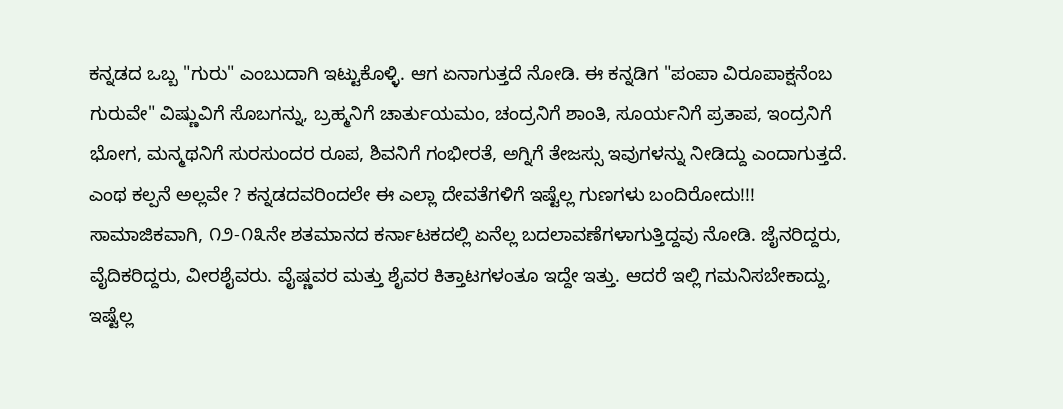ಕನ್ನಡದ ಒಬ್ಬ "ಗುರು" ಎಂಬುದಾಗಿ ಇಟ್ಟುಕೊಳ್ಳಿ. ಆಗ ಏನಾಗುತ್ತದೆ ನೋಡಿ. ಈ ಕನ್ನಡಿಗ "ಪಂಪಾ ವಿರೂಪಾಕ್ಷನೆಂಬ ಗುರುವೇ" ವಿಷ್ಣುವಿಗೆ ಸೊಬಗನ್ನು, ಬ್ರಹ್ಮನಿಗೆ ಚಾರ್ತುಯಮಂ, ಚಂದ್ರನಿಗೆ ಶಾಂತಿ, ಸೂರ್ಯನಿಗೆ ಪ್ರತಾಪ, ಇಂದ್ರನಿಗೆ ಭೋಗ, ಮನ್ಮಥನಿಗೆ ಸುರಸುಂದರ ರೂಪ, ಶಿವನಿಗೆ ಗಂಭೀರತೆ, ಅಗ್ನಿಗೆ ತೇಜಸ್ಸು ಇವುಗಳನ್ನು ನೀಡಿದ್ದು ಎಂದಾಗುತ್ತದೆ. ಎಂಥ ಕಲ್ಪನೆ ಅಲ್ಲವೇ ? ಕನ್ನಡದವರಿಂದಲೇ ಈ ಎಲ್ಲಾ ದೇವತೆಗಳಿಗೆ ಇಷ್ಟೆಲ್ಲ ಗುಣಗಳು ಬಂದಿರೋದು!!!
ಸಾಮಾಜಿಕವಾಗಿ, ೧೨-೧೩ನೇ ಶತಮಾನದ ಕರ್ನಾಟಕದಲ್ಲಿ ಏನೆಲ್ಲ ಬದಲಾವಣೆಗಳಾಗುತ್ತಿದ್ದವು ನೋಡಿ. ಜೈನರಿದ್ದರು, ವೈದಿಕರಿದ್ದರು, ವೀರಶೈವರು. ವೈಷ್ಣವರ ಮತ್ತು ಶೈವರ ಕಿತ್ತಾಟಗಳಂತೂ ಇದ್ದೇ ಇತ್ತು. ಆದರೆ ಇಲ್ಲಿ ಗಮನಿಸಬೇಕಾದ್ದು, ಇಷ್ಟೆಲ್ಲ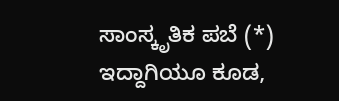ಸಾಂಸ್ಕೃತಿಕ ಪಬೆ (*) ಇದ್ದಾಗಿಯೂ ಕೂಡ,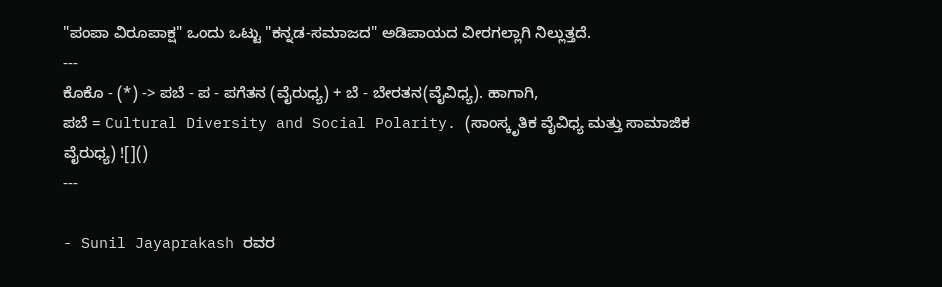"ಪಂಪಾ ವಿರೂಪಾಕ್ಷ" ಒಂದು ಒಟ್ಟು "ಕನ್ನಡ-ಸಮಾಜದ" ಅಡಿಪಾಯದ ವೀರಗಲ್ಲಾಗಿ ನಿಲ್ಲುತ್ತದೆ.
---
ಕೊಕೊ - (*) -> ಪಬೆ - ಪ - ಪಗೆತನ (ವೈರುಧ್ಯ) + ಬೆ - ಬೇರತನ(ವೈವಿಧ್ಯ). ಹಾಗಾಗಿ,
ಪಬೆ = Cultural Diversity and Social Polarity. (ಸಾಂಸ್ಕೃತಿಕ ವೈವಿಧ್ಯ ಮತ್ತು ಸಾಮಾಜಿಕ ವೈರುಧ್ಯ) ![]()
---

- Sunil Jayaprakash ರವರ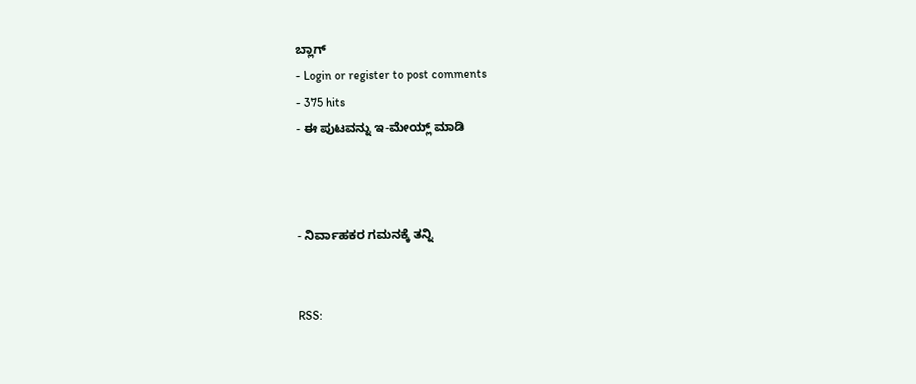ಬ್ಲಾಗ್
- Login or register to post comments
- 375 hits
- ಈ ಪುಟವನ್ನು ಇ-ಮೇಯ್ಲ್ ಮಾಡಿ



- ನಿರ್ವಾಹಕರ ಗಮನಕ್ಕೆ ತನ್ನಿ


RSS: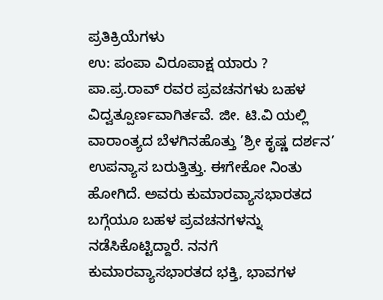ಪ್ರತಿಕ್ರಿಯೆಗಳು
ಉ: ಪಂಪಾ ವಿರೂಪಾಕ್ಷ ಯಾರು ?
ಪಾ.ಪ್ರ.ರಾವ್ ರವರ ಪ್ರವಚನಗಳು ಬಹಳ ವಿದ್ವತ್ಪೂರ್ಣವಾಗಿರ್ತವೆ. ಜೀ. ಟಿ.ವಿ ಯಲ್ಲಿ ವಾರಾಂತ್ಯದ ಬೆಳಗಿನಹೊತ್ತು ’ಶ್ರೀ ಕೃಷ್ಣ ದರ್ಶನ’ ಉಪನ್ಯಾಸ ಬರುತ್ತಿತ್ತು. ಈಗೇಕೋ ನಿಂತು ಹೋಗಿದೆ. ಅವರು ಕುಮಾರವ್ಯಾಸಭಾರತದ ಬಗ್ಗೆಯೂ ಬಹಳ ಪ್ರವಚನಗಳನ್ನು ನಡೆಸಿಕೊಟ್ಟಿದ್ದಾರೆ. ನನಗೆ ಕುಮಾರವ್ಯಾಸಭಾರತದ ಭಕ್ತಿ, ಭಾವಗಳ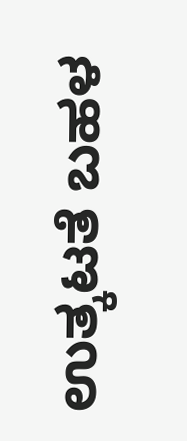ಉತ್ಕಟತೆ ಬಹಳ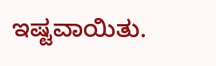ಇಷ್ಟವಾಯಿತು.